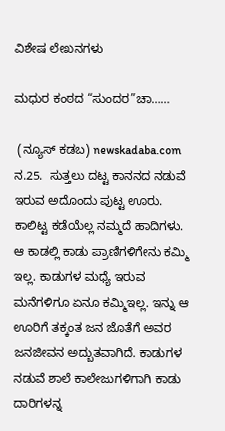ವಿಶೇಷ ಲೇಖನಗಳು

ಮಧುರ ಕಂಠದ “ಸುಂದರ”ಚಾ……

 (ನ್ಯೂಸ್ ಕಡಬ) newskadaba.com  ನ.25.  ಸುತ್ತಲು ದಟ್ಟ ಕಾನನದ ನಡುವೆ ಇರುವ ಅದೊಂದು ಪುಟ್ಟ ಊರು. ಕಾಲಿಟ್ಟ ಕಡೆಯೆಲ್ಲ ನಮ್ಮದೆ ಹಾದಿಗಳು. ಆ ಕಾಡಲ್ಲಿ ಕಾಡು ಪ್ರಾಣಿಗಳಿಗೇನು ಕಮ್ಮಿ ಇಲ್ಲ. ಕಾಡುಗಳ ಮಧ್ಯೆ ಇರುವ ಮನೆಗಳಿಗೂ ಏನೂ ಕಮ್ಮಿಇಲ್ಲ. ಇನ್ನು ಆ ಊರಿಗೆ ತಕ್ಕಂತ ಜನ ಜೊತೆಗೆ ಅವರ ಜನಜೀವನ ಅದ್ಬುತವಾಗಿದೆ. ಕಾಡುಗಳ ನಡುವೆ ಶಾಲೆ ಕಾಲೇಜುಗಳಿಗಾಗಿ ಕಾಡು ದಾರಿಗಳನ್ನ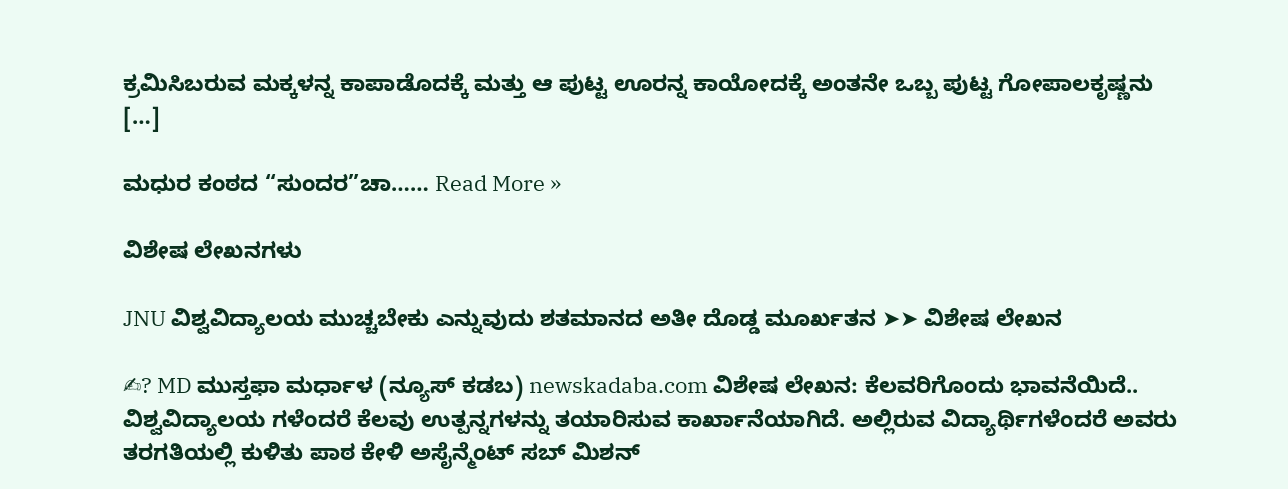ಕ್ರಮಿಸಿಬರುವ ಮಕ್ಕಳನ್ನ ಕಾಪಾಡೊದಕ್ಕೆ ಮತ್ತು ಆ ಪುಟ್ಟ ಊರನ್ನ ಕಾಯೋದಕ್ಕೆ ಅಂತನೇ ಒಬ್ಬ ಪುಟ್ಟ ಗೋಪಾಲಕೃಷ್ಣನು […]

ಮಧುರ ಕಂಠದ “ಸುಂದರ”ಚಾ…… Read More »

ವಿಶೇಷ ಲೇಖನಗಳು

JNU ವಿಶ್ವವಿದ್ಯಾಲಯ ಮುಚ್ಚಬೇಕು ಎನ್ನುವುದು ಶತಮಾನದ ಅತೀ ದೊಡ್ಡ ಮೂರ್ಖತನ ➤➤ ವಿಶೇಷ ಲೇಖನ

✍? MD ಮುಸ್ತಫಾ ಮರ್ಧಾಳ (ನ್ಯೂಸ್ ಕಡಬ) newskadaba.com ವಿಶೇಷ ಲೇಖನ: ಕೆಲವರಿಗೊಂದು ಭಾವನೆಯಿದೆ.. ವಿಶ್ವವಿದ್ಯಾಲಯ ಗಳೆಂದರೆ ಕೆಲವು ಉತ್ಪನ್ನಗಳನ್ನು ತಯಾರಿಸುವ ಕಾರ್ಖಾನೆಯಾಗಿದೆ. ಅಲ್ಲಿರುವ ವಿದ್ಯಾರ್ಥಿಗಳೆಂದರೆ ಅವರು ತರಗತಿಯಲ್ಲಿ ಕುಳಿತು ಪಾಠ ಕೇಳಿ ಅಸೈನ್ಮೆಂಟ್ ಸಬ್ ಮಿಶನ್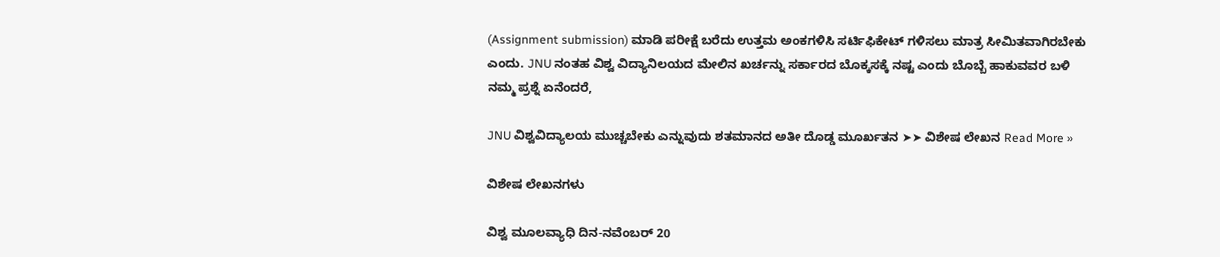(Assignment submission) ಮಾಡಿ ಪರೀಕ್ಷೆ ಬರೆದು ಉತ್ತಮ ಅಂಕಗಳಿಸಿ ಸರ್ಟಿಫಿಕೇಟ್ ಗಳಿಸಲು ಮಾತ್ರ ಸೀಮಿತವಾಗಿರಬೇಕು ಎಂದು. JNU ನಂತಹ ವಿಶ್ವ ವಿದ್ಯಾನಿಲಯದ ಮೇಲಿನ ಖರ್ಚನ್ನು ಸರ್ಕಾರದ ಬೊಕ್ಕಸಕ್ಕೆ ನಷ್ಟ ಎಂದು ಬೊಬ್ಬೆ ಹಾಕುವವರ ಬಳಿ ನಮ್ಮ ಪ್ರಶ್ನೆ ಏನೆಂದರೆ,

JNU ವಿಶ್ವವಿದ್ಯಾಲಯ ಮುಚ್ಚಬೇಕು ಎನ್ನುವುದು ಶತಮಾನದ ಅತೀ ದೊಡ್ಡ ಮೂರ್ಖತನ ➤➤ ವಿಶೇಷ ಲೇಖನ Read More »

ವಿಶೇಷ ಲೇಖನಗಳು

ವಿಶ್ವ ಮೂಲವ್ಯಾಧಿ ದಿನ-ನವೆಂಬರ್ 20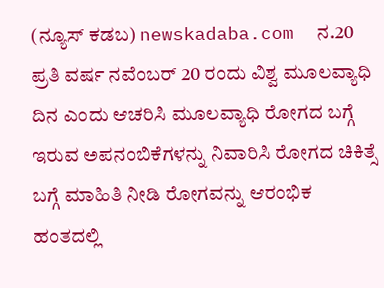(ನ್ಯೂಸ್ ಕಡಬ) newskadaba.com  ನ.20  ಪ್ರತಿ ವರ್ಷ ನವೆಂಬರ್ 20 ರಂದು ವಿಶ್ವ ಮೂಲವ್ಯಾಧಿ ದಿನ ಎಂದು ಆಚರಿಸಿ ಮೂಲವ್ಯಾಧಿ ರೋಗದ ಬಗ್ಗೆ ಇರುವ ಅಪನಂಬಿಕೆಗಳನ್ನು ನಿವಾರಿಸಿ ರೋಗದ ಚಿಕಿತ್ಸೆ ಬಗ್ಗೆ ಮಾಹಿತಿ ನೀಡಿ ರೋಗವನ್ನು ಆರಂಭಿಕ ಹಂತದಲ್ಲಿ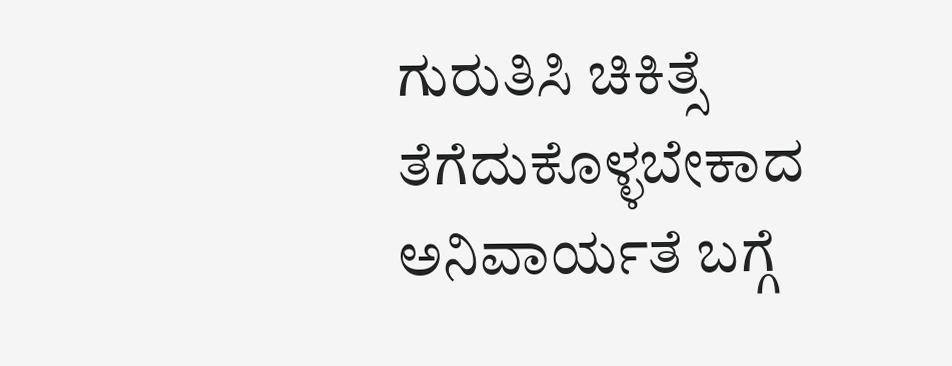ಗುರುತಿಸಿ ಚಿಕಿತ್ಸೆ ತೆಗೆದುಕೊಳ್ಳಬೇಕಾದ ಅನಿವಾರ್ಯತೆ ಬಗ್ಗೆ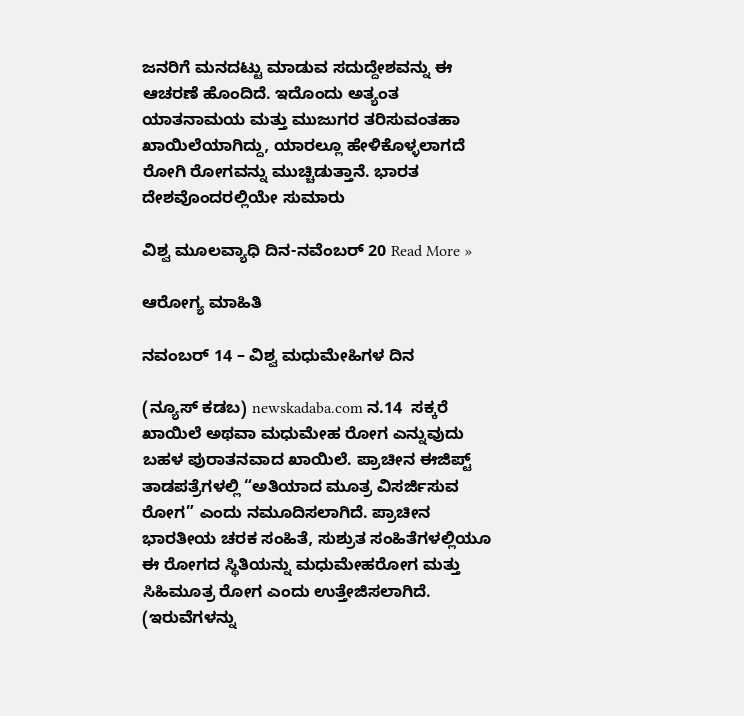ಜನರಿಗೆ ಮನದಟ್ಟು ಮಾಡುವ ಸದುದ್ದೇಶವನ್ನು ಈ ಆಚರಣೆ ಹೊಂದಿದೆ. ಇದೊಂದು ಅತ್ಯಂತ ಯಾತನಾಮಯ ಮತ್ತು ಮುಜುಗರ ತರಿಸುವಂತಹಾ ಖಾಯಿಲೆಯಾಗಿದ್ದು, ಯಾರಲ್ಲೂ ಹೇಳಿಕೊಳ್ಳಲಾಗದೆ ರೋಗಿ ರೋಗವನ್ನು ಮುಚ್ಚಿಡುತ್ತಾನೆ. ಭಾರತ ದೇಶವೊಂದರಲ್ಲಿಯೇ ಸುಮಾರು

ವಿಶ್ವ ಮೂಲವ್ಯಾಧಿ ದಿನ-ನವೆಂಬರ್ 20 Read More »

ಆರೋಗ್ಯ ಮಾಹಿತಿ

ನವಂಬರ್ 14 – ವಿಶ್ವ ಮಧುಮೇಹಿಗಳ ದಿನ

(ನ್ಯೂಸ್ ಕಡಬ) newskadaba.com ನ.14  ಸಕ್ಕರೆ ಖಾಯಿಲೆ ಅಥವಾ ಮಧುಮೇಹ ರೋಗ ಎನ್ನುವುದು ಬಹಳ ಪುರಾತನವಾದ ಖಾಯಿಲೆ. ಪ್ರಾಚೀನ ಈಜಿಪ್ಟ್ ತಾಡಪತ್ರೆಗಳಲ್ಲಿ “ಅತಿಯಾದ ಮೂತ್ರ ವಿಸರ್ಜಿಸುವ ರೋಗ” ಎಂದು ನಮೂದಿಸಲಾಗಿದೆ. ಪ್ರಾಚೀನ ಭಾರತೀಯ ಚರಕ ಸಂಹಿತೆ, ಸುಶ್ರುತ ಸಂಹಿತೆಗಳಲ್ಲಿಯೂ ಈ ರೋಗದ ಸ್ಥಿತಿಯನ್ನು ಮಧುಮೇಹರೋಗ ಮತ್ತು ಸಿಹಿಮೂತ್ರ ರೋಗ ಎಂದು ಉತ್ತೇಜಿಸಲಾಗಿದೆ. (ಇರುವೆಗಳನ್ನು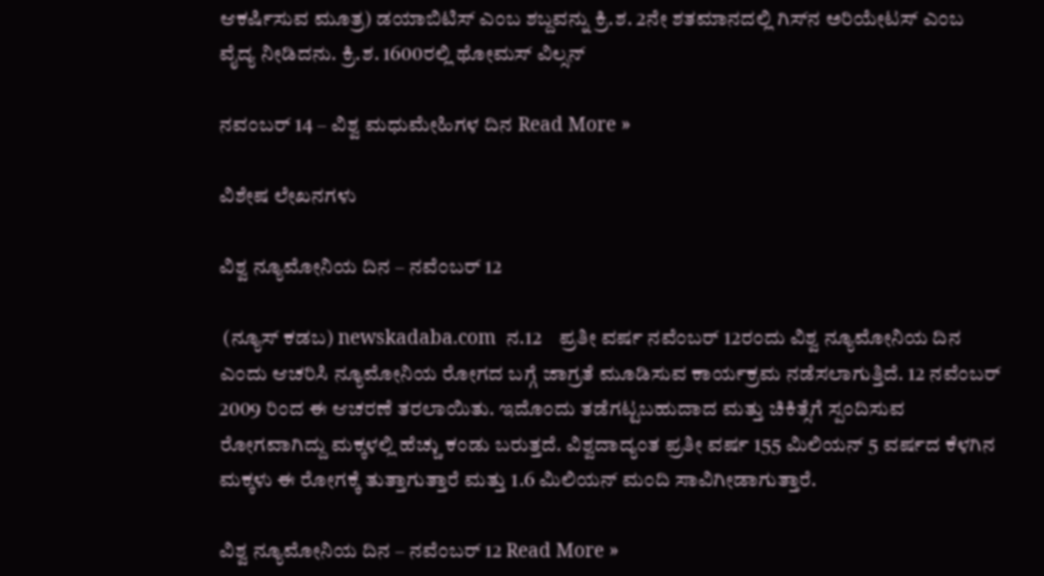ಆಕರ್ಷಿಸುವ ಮೂತ್ರ) ಡಯಾಬಿಟಿಸ್ ಎಂಬ ಶಬ್ದವನ್ನು ಕ್ರಿ.ಶ. 2ನೇ ಶತಮಾನದಲ್ಲಿ ಗಿಸ್‍ನ ಅರಿಯೇಟಸ್ ಎಂಬ ವೈದ್ಯ ನೀಡಿದನು. ಕ್ರಿ.ಶ. 1600ರಲ್ಲಿ ಥೋಮಸ್ ವಿಲ್ಸನ್

ನವಂಬರ್ 14 – ವಿಶ್ವ ಮಧುಮೇಹಿಗಳ ದಿನ Read More »

ವಿಶೇಷ ಲೇಖನಗಳು

ವಿಶ್ವ ನ್ಯೂಮೋನಿಯ ದಿನ – ನವೆಂಬರ್ 12

 (ನ್ಯೂಸ್ ಕಡಬ) newskadaba.com  ನ.12    ಪ್ರತೀ ವರ್ಷ ನವೆಂಬರ್ 12ರಂದು ವಿಶ್ವ ನ್ಯೂಮೋನಿಯ ದಿನ ಎಂದು ಆಚರಿಸಿ ನ್ಯೂಮೋನಿಯ ರೋಗದ ಬಗ್ಗೆ ಜಾಗ್ರತೆ ಮೂಡಿಸುವ ಕಾರ್ಯಕ್ರಮ ನಡೆಸಲಾಗುತ್ತಿದೆ. 12 ನವೆಂಬರ್ 2009 ರಿಂದ ಈ ಆಚರಣೆ ತರಲಾಯಿತು. ಇದೊಂದು ತಡೆಗಟ್ಟಬಹುದಾದ ಮತ್ತು ಚಿಕಿತ್ಸೆಗೆ ಸ್ಪಂದಿಸುವ ರೋಗವಾಗಿದ್ದು ಮಕ್ಕಳಲ್ಲಿ ಹೆಚ್ಚು ಕಂಡು ಬರುತ್ತದೆ. ವಿಶ್ವದಾದ್ಯಂತ ಪ್ರತೀ ವರ್ಷ 155 ಮಿಲಿಯನ್ 5 ವರ್ಷದ ಕೆಳಗಿನ ಮಕ್ಕಳು ಈ ರೋಗಕ್ಕೆ ತುತ್ತಾಗುತ್ತಾರೆ ಮತ್ತು 1.6 ಮಿಲಿಯನ್ ಮಂದಿ ಸಾವಿಗೀಡಾಗುತ್ತಾರೆ.

ವಿಶ್ವ ನ್ಯೂಮೋನಿಯ ದಿನ – ನವೆಂಬರ್ 12 Read More »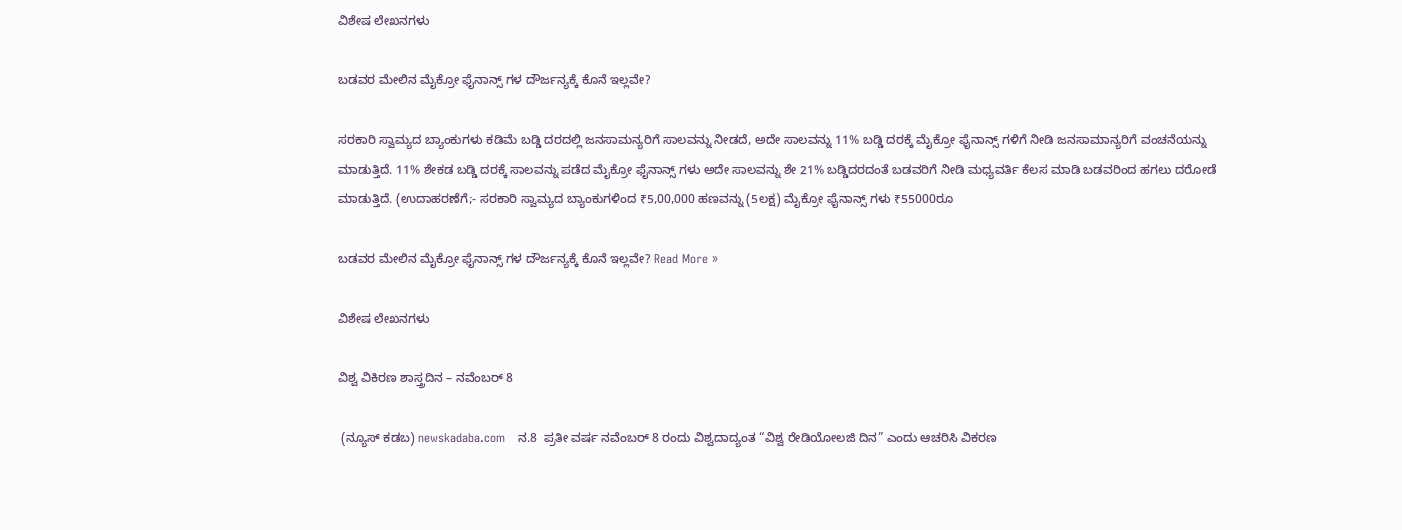ವಿಶೇಷ ಲೇಖನಗಳು

ಬಡವರ ಮೇಲಿನ ಮೈಕ್ರೋ ಫೈನಾನ್ಸ್ ಗಳ ದೌರ್ಜನ್ಯಕ್ಕೆ ಕೊನೆ ಇಲ್ಲವೇ?

ಸರಕಾರಿ ಸ್ವಾಮ್ಯದ ಬ್ಯಾಂಕುಗಳು ಕಡಿಮೆ ಬಡ್ಡಿ ದರದಲ್ಲಿ ಜನಸಾಮನ್ಯರಿಗೆ ಸಾಲವನ್ನು ನೀಡದೆ, ಅದೇ ಸಾಲವನ್ನು 11% ಬಡ್ಡಿ ದರಕ್ಕೆ ಮೈಕ್ರೋ ಫೈನಾನ್ಸ್ ಗಳಿಗೆ ನೀಡಿ ಜನಸಾಮಾನ್ಯರಿಗೆ ವಂಚನೆಯನ್ನು ಮಾಡುತ್ತಿದೆ. 11% ಶೇಕಡ ಬಡ್ಡಿ ದರಕ್ಕೆ ಸಾಲವನ್ನು ಪಡೆದ ಮೈಕ್ರೋ ಫೈನಾನ್ಸ್ ಗಳು ಅದೇ ಸಾಲವನ್ನು ಶೇ 21% ಬಡ್ಡಿದರದಂತೆ ಬಡವರಿಗೆ ನೀಡಿ ಮಧ್ಯವರ್ತಿ ಕೆಲಸ ಮಾಡಿ ಬಡವರಿಂದ ಹಗಲು ದರೋಡೆ ಮಾಡುತ್ತಿದೆ. (ಉದಾಹರಣೆಗೆ;- ಸರಕಾರಿ ಸ್ವಾಮ್ಯದ ಬ್ಯಾಂಕುಗಳಿಂದ ₹5,00,000 ಹಣವನ್ನು (5ಲಕ್ಷ) ಮೈಕ್ರೋ ಫೈನಾನ್ಸ್ ಗಳು ₹55000ರೂ

ಬಡವರ ಮೇಲಿನ ಮೈಕ್ರೋ ಫೈನಾನ್ಸ್ ಗಳ ದೌರ್ಜನ್ಯಕ್ಕೆ ಕೊನೆ ಇಲ್ಲವೇ? Read More »

ವಿಶೇಷ ಲೇಖನಗಳು

ವಿಶ್ವ ವಿಕಿರಣ ಶಾಸ್ತ್ರದಿನ – ನವೆಂಬರ್ 8

 (ನ್ಯೂಸ್ ಕಡಬ) newskadaba.com   ನ.8  ಪ್ರತೀ ವರ್ಷ ನವೆಂಬರ್ 8 ರಂದು ವಿಶ್ವದಾದ್ಯಂತ “ವಿಶ್ವ ರೇಡಿಯೋಲಜಿ ದಿನ” ಎಂದು ಆಚರಿಸಿ ವಿಕರಣ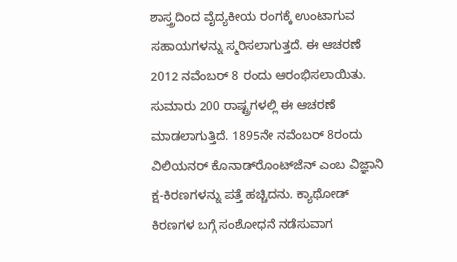ಶಾಸ್ತ್ರದಿಂದ ವೈದ್ಯಕೀಯ ರಂಗಕ್ಕೆ ಉಂಟಾಗುವ ಸಹಾಯಗಳನ್ನು ಸ್ಮರಿಸಲಾಗುತ್ತದೆ. ಈ ಆಚರಣೆ 2012 ನವೆಂಬರ್ 8 ರಂದು ಆರಂಭಿಸಲಾಯಿತು. ಸುಮಾರು 200 ರಾಷ್ಟ್ರಗಳಲ್ಲಿ ಈ ಆಚರಣೆ ಮಾಡಲಾಗುತ್ತಿದೆ. 1895ನೇ ನವೆಂಬರ್ 8ರಂದು ವಿಲಿಯನರ್ ಕೊನಾಡ್‍ರೊಂಟ್‍ಜೆನ್ ಎಂಬ ವಿಜ್ಞಾನಿ ಕ್ಷ-ಕಿರಣಗಳನ್ನು ಪತ್ತೆ ಹಚ್ಚಿದನು. ಕ್ಯಾಥೋಡ್ ಕಿರಣಗಳ ಬಗ್ಗೆ ಸಂಶೋಧನೆ ನಡೆಸುವಾಗ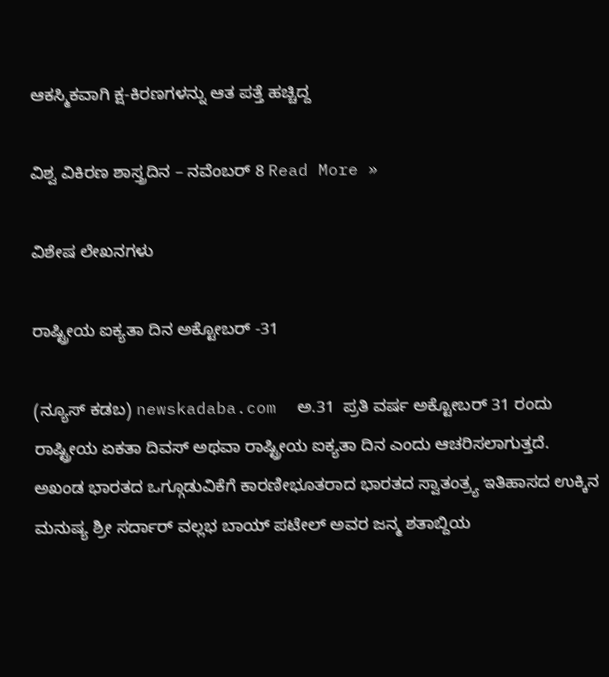ಆಕಸ್ಮಿಕವಾಗಿ ಕ್ಷ-ಕಿರಣಗಳನ್ನು ಆತ ಪತ್ತೆ ಹಚ್ಚಿದ್ದ

ವಿಶ್ವ ವಿಕಿರಣ ಶಾಸ್ತ್ರದಿನ – ನವೆಂಬರ್ 8 Read More »

ವಿಶೇಷ ಲೇಖನಗಳು

ರಾಷ್ಟ್ರೀಯ ಐಕ್ಯತಾ ದಿನ ಅಕ್ಟೋಬರ್ -31

(ನ್ಯೂಸ್ ಕಡಬ) newskadaba.com  ಅ.31  ಪ್ರತಿ ವರ್ಷ ಅಕ್ಟೋಬರ್ 31 ರಂದು ರಾಷ್ಟ್ರೀಯ ಏಕತಾ ದಿವಸ್ ಅಥವಾ ರಾಷ್ಟ್ರೀಯ ಐಕ್ಯತಾ ದಿನ ಎಂದು ಆಚರಿಸಲಾಗುತ್ತದೆ. ಅಖಂಡ ಭಾರತದ ಒಗ್ಗೂಡುವಿಕೆಗೆ ಕಾರಣೀಭೂತರಾದ ಭಾರತದ ಸ್ವಾತಂತ್ರ್ಯ ಇತಿಹಾಸದ ಉಕ್ಕಿನ ಮನುಷ್ಯ ಶ್ರೀ ಸರ್ದಾರ್ ವಲ್ಲಭ ಬಾಯ್ ಪಟೇಲ್ ಅವರ ಜನ್ಮ ಶತಾಬ್ದಿಯ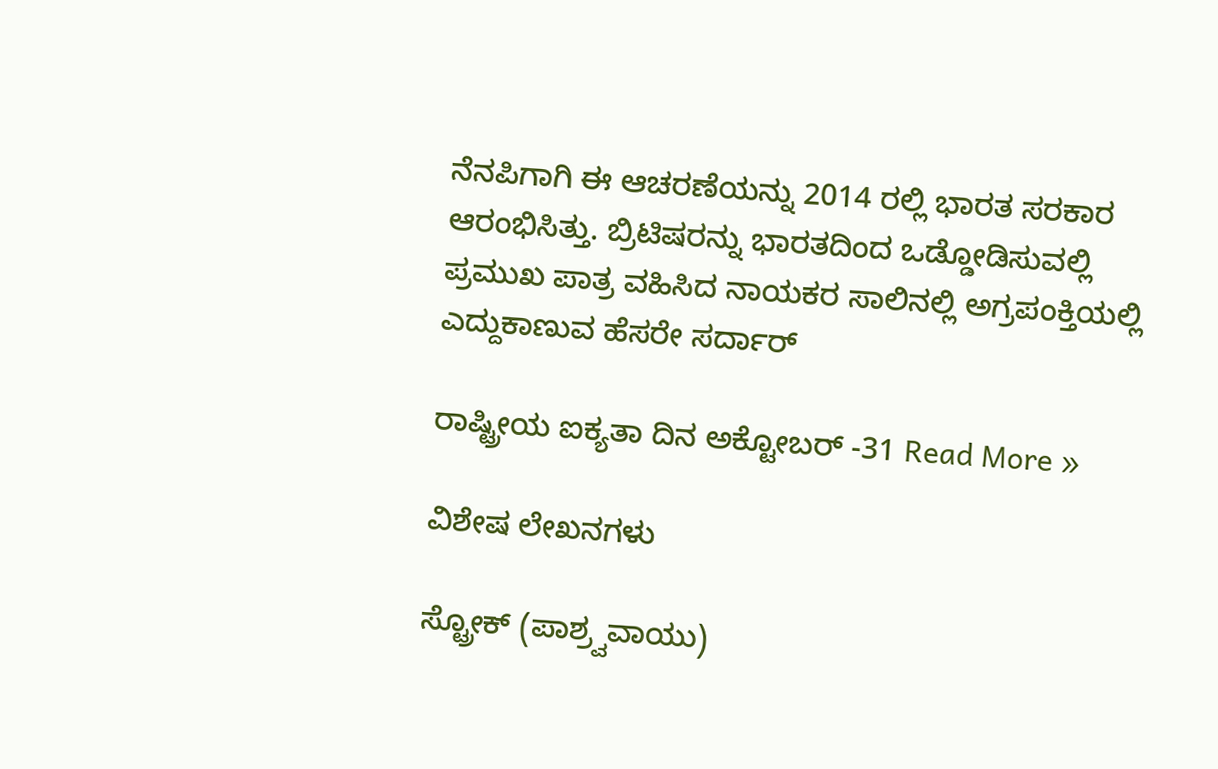ನೆನಪಿಗಾಗಿ ಈ ಆಚರಣೆಯನ್ನು 2014 ರಲ್ಲಿ ಭಾರತ ಸರಕಾರ ಆರಂಭಿಸಿತ್ತು. ಬ್ರಿಟಿಷರನ್ನು ಭಾರತದಿಂದ ಒಡ್ಡೋಡಿಸುವಲ್ಲಿ ಪ್ರಮುಖ ಪಾತ್ರ ವಹಿಸಿದ ನಾಯಕರ ಸಾಲಿನಲ್ಲಿ ಅಗ್ರಪಂಕ್ತಿಯಲ್ಲಿ ಎದ್ದುಕಾಣುವ ಹೆಸರೇ ಸರ್ದಾರ್

ರಾಷ್ಟ್ರೀಯ ಐಕ್ಯತಾ ದಿನ ಅಕ್ಟೋಬರ್ -31 Read More »

ವಿಶೇಷ ಲೇಖನಗಳು

ಸ್ಟ್ರೋಕ್ (ಪಾಶ್ರ್ವವಾಯು)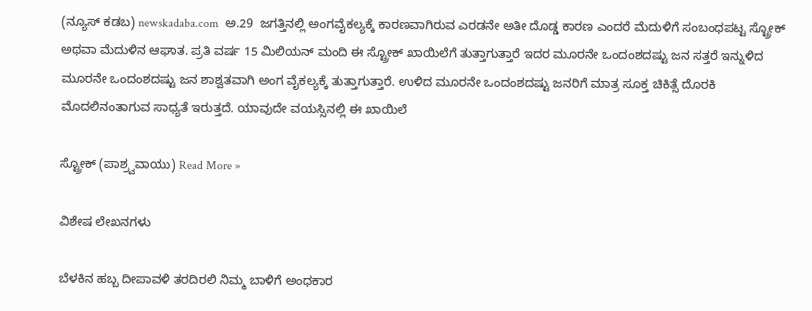(ನ್ಯೂಸ್ ಕಡಬ) newskadaba.com  ಅ.29  ಜಗತ್ತಿನಲ್ಲಿ ಅಂಗವೈಕಲ್ಯಕ್ಕೆ ಕಾರಣವಾಗಿರುವ ಎರಡನೇ ಅತೀ ದೊಡ್ಡ ಕಾರಣ ಎಂದರೆ ಮೆದುಳಿಗೆ ಸಂಬಂಧಪಟ್ಟ ಸ್ಟ್ರೋಕ್ ಅಥವಾ ಮೆದುಳಿನ ಆಘಾತ. ಪ್ರತಿ ವರ್ಷ 15 ಮಿಲಿಯನ್ ಮಂದಿ ಈ ಸ್ಟ್ರೋಕ್ ಖಾಯಿಲೆಗೆ ತುತ್ತಾಗುತ್ತಾರೆ ಇದರ ಮೂರನೇ ಒಂದಂಶದಷ್ಟು ಜನ ಸತ್ತರೆ ಇನ್ನುಳಿದ ಮೂರನೇ ಒಂದಂಶದಷ್ಟು ಜನ ಶಾಶ್ವತವಾಗಿ ಅಂಗ ವೈಕಲ್ಯಕ್ಕೆ ತುತ್ತಾಗುತ್ತಾರೆ. ಉಳಿದ ಮೂರನೇ ಒಂದಂಶದಷ್ಟು ಜನರಿಗೆ ಮಾತ್ರ ಸೂಕ್ತ ಚಿಕಿತ್ಸೆ ದೊರಕಿ ಮೊದಲಿನಂತಾಗುವ ಸಾಧ್ಯತೆ ಇರುತ್ತದೆ. ಯಾವುದೇ ವಯಸ್ಸಿನಲ್ಲಿ ಈ ಖಾಯಿಲೆ

ಸ್ಟ್ರೋಕ್ (ಪಾಶ್ರ್ವವಾಯು) Read More »

ವಿಶೇಷ ಲೇಖನಗಳು

ಬೆಳಕಿನ ಹಬ್ಬ ದೀಪಾವಳಿ ತರದಿರಲಿ ನಿಮ್ಮ ಬಾಳಿಗೆ ಅಂಧಕಾರ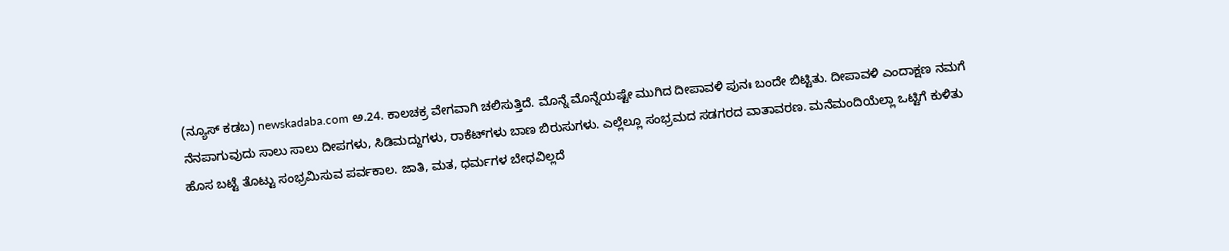(ನ್ಯೂಸ್ ಕಡಬ) newskadaba.com ಅ.24. ಕಾಲಚಕ್ರ ವೇಗವಾಗಿ ಚಲಿಸುತ್ತಿದೆ. ಮೊನ್ನೆ ಮೊನ್ನೆಯಷ್ಟೇ ಮುಗಿದ ದೀಪಾವಳಿ ಪುನಃ ಬಂದೇ ಬಿಟ್ಟಿತು. ದೀಪಾವಳಿ ಎಂದಾಕ್ಷಣ ನಮಗೆ ನೆನಪಾಗುವುದು ಸಾಲು ಸಾಲು ದೀಪಗಳು, ಸಿಡಿಮದ್ದುಗಳು, ರಾಕೆಟ್‍ಗಳು ಬಾಣ ಬಿರುಸುಗಳು. ಎಲ್ಲೆಲ್ಲೂ ಸಂಭ್ರಮದ ಸಡಗರದ ವಾತಾವರಣ. ಮನೆಮಂದಿಯೆಲ್ಲಾ ಒಟ್ಟಿಗೆ ಕುಳಿತು ಹೊಸ ಬಟ್ಟೆ ತೊಟ್ಟು ಸಂಭ್ರಮಿಸುವ ಪರ್ವಕಾಲ. ಜಾತಿ, ಮತ, ಧರ್ಮಗಳ ಬೇಧವಿಲ್ಲದೆ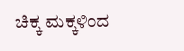ಚಿಕ್ಕ ಮಕ್ಕಳಿಂದ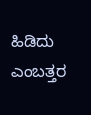ಹಿಡಿದು ಎಂಬತ್ತರ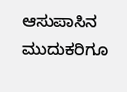ಆಸುಪಾಸಿನ ಮುದುಕರಿಗೂ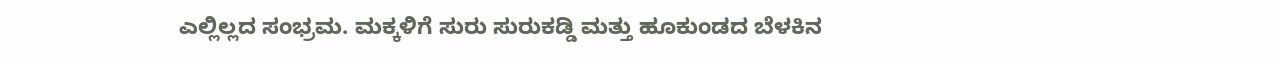ಎಲ್ಲಿಲ್ಲದ ಸಂಭ್ರಮ. ಮಕ್ಕಳಿಗೆ ಸುರು ಸುರುಕಡ್ಡಿ ಮತ್ತು ಹೂಕುಂಡದ ಬೆಳಕಿನ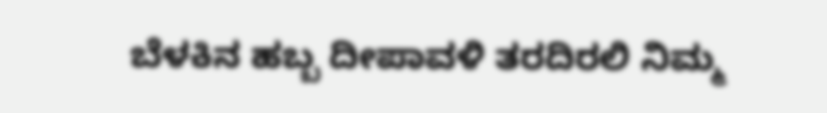ಬೆಳಕಿನ ಹಬ್ಬ ದೀಪಾವಳಿ ತರದಿರಲಿ ನಿಮ್ಮ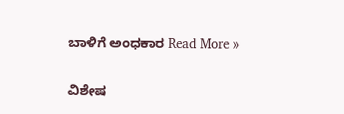ಬಾಳಿಗೆ ಅಂಧಕಾರ Read More »

ವಿಶೇಷ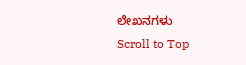ಲೇಖನಗಳು
Scroll to Top